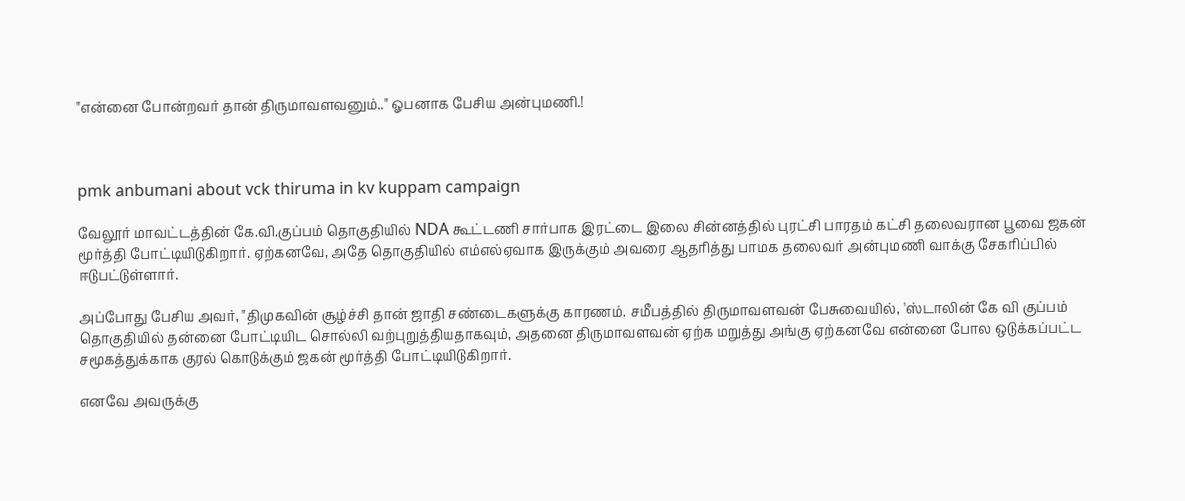"என்னை போன்றவர் தான் திருமாவளவனும்.." ஓபனாக பேசிய அன்புமணி.!



pmk anbumani about vck thiruma in kv kuppam campaign

வேலூர் மாவட்டத்தின் கே.வி.குப்பம் தொகுதியில் NDA கூட்டணி சார்பாக இரட்டை இலை சின்னத்தில் புரட்சி பாரதம் கட்சி தலைவரான பூவை ஜகன் மூர்த்தி போட்டியிடுகிறார். ஏற்கனவே, அதே தொகுதியில் எம்எல்ஏவாக இருக்கும் அவரை ஆதரித்து பாமக தலைவர் அன்புமணி வாக்கு சேகரிப்பில் ஈடுபட்டுள்ளார்.

அப்போது பேசிய அவர், "திமுகவின் சூழ்ச்சி தான் ஜாதி சண்டைகளுக்கு காரணம். சமீபத்தில் திருமாவளவன் பேசுவையில், 'ஸ்டாலின் கே வி குப்பம் தொகுதியில் தன்னை போட்டியிட சொல்லி வற்புறுத்தியதாகவும், அதனை திருமாவளவன் ஏற்க மறுத்து அங்கு ஏற்கனவே என்னை போல ஒடுக்கப்பட்ட சமூகத்துக்காக குரல் கொடுக்கும் ஜகன் மூர்த்தி போட்டியிடுகிறார்.

எனவே அவருக்கு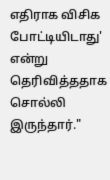எதிராக விசிக போட்டியிடாது' என்று தெரிவித்ததாக சொல்லி இருந்தார்."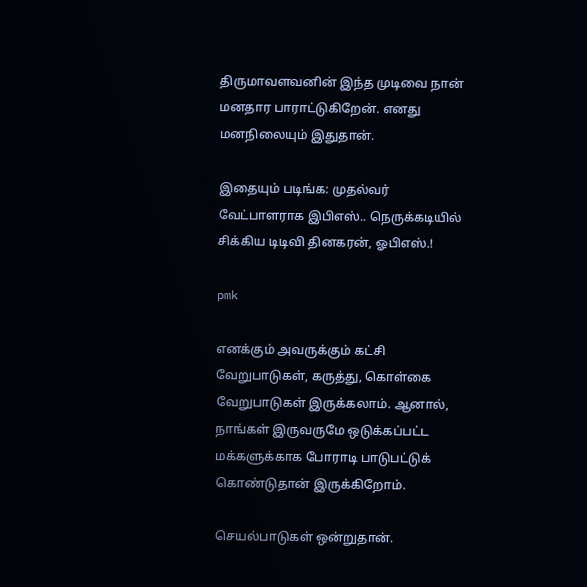திருமாவளவனின் இந்த முடிவை நான் மனதார பாராட்டுகிறேன். எனது மனநிலையும் இதுதான்.

இதையும் படிங்க: முதல்வர் வேட்பாளராக இபிஎஸ்.. நெருக்கடியில் சிக்கிய டிடிவி தினகரன், ஓபிஎஸ்.!

pmk

எனக்கும் அவருக்கும் கட்சி வேறுபாடுகள், கருத்து, கொள்கை வேறுபாடுகள் இருக்கலாம். ஆனால், நாங்கள் இருவருமே ஒடுக்கப்பட்ட மக்களுக்காக போராடி பாடுபட்டுக் கொண்டுதான் இருக்கிறோம்.

செயல்பாடுகள் ஒன்றுதான்.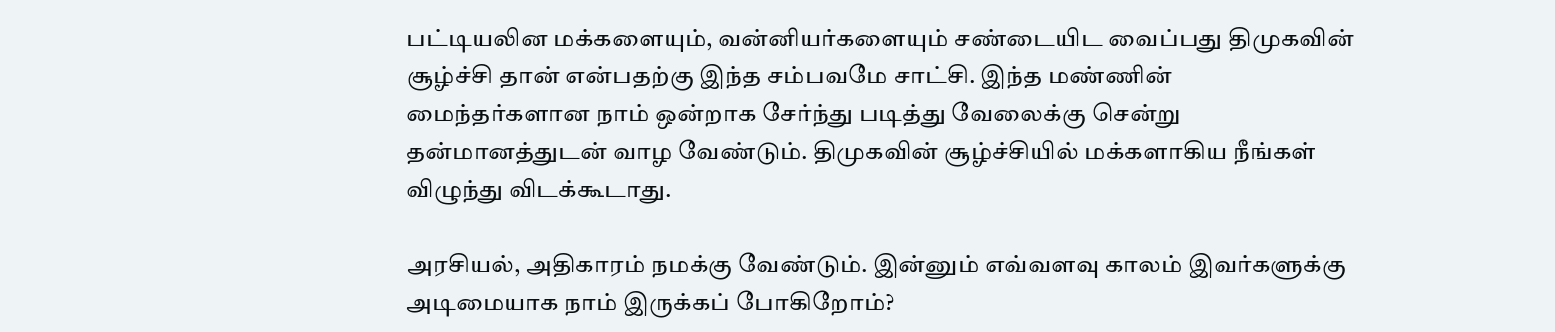பட்டியலின மக்களையும், வன்னியர்களையும் சண்டையிட வைப்பது திமுகவின் சூழ்ச்சி தான் என்பதற்கு இந்த சம்பவமே சாட்சி. இந்த மண்ணின் மைந்தர்களான நாம் ஒன்றாக சேர்ந்து படித்து வேலைக்கு சென்று தன்மானத்துடன் வாழ வேண்டும். திமுகவின் சூழ்ச்சியில் மக்களாகிய நீங்கள் விழுந்து விடக்கூடாது.

அரசியல், அதிகாரம் நமக்கு வேண்டும். இன்னும் எவ்வளவு காலம் இவர்களுக்கு அடிமையாக நாம் இருக்கப் போகிறோம்?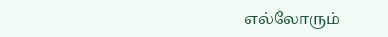எல்லோரும்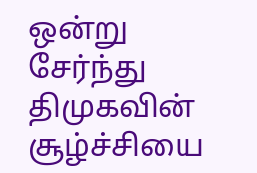ஒன்று சேர்ந்து திமுகவின் சூழ்ச்சியை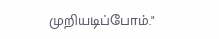முறியடிப்போம்."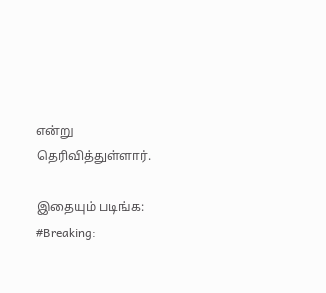என்று தெரிவித்துள்ளார்.

இதையும் படிங்க: #Breaking: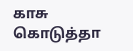காசு கொடுத்தா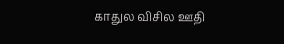காதுல விசில ஊதி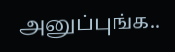அனுப்புங்க..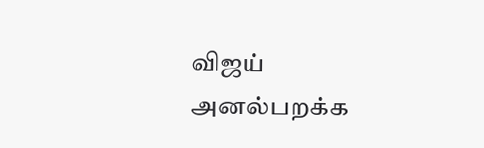விஜய் அனல்பறக்க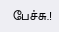பேச்சு.!